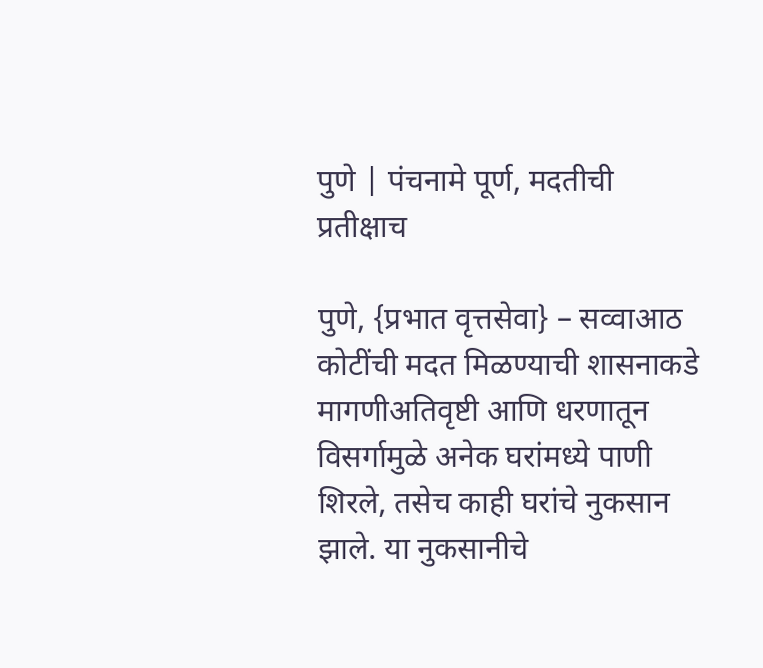पुणे | पंचनामे पूर्ण, मदतीची प्रतीक्षाच

पुणे, {प्रभात वृत्तसेवा} – सव्वाआठ कोटींची मदत मिळण्याची शासनाकडे मागणीअतिवृष्टी आणि धरणातून विसर्गामुळे अनेक घरांमध्ये पाणी शिरले, तसेच काही घरांचे नुकसान झाले. या नुकसानीचे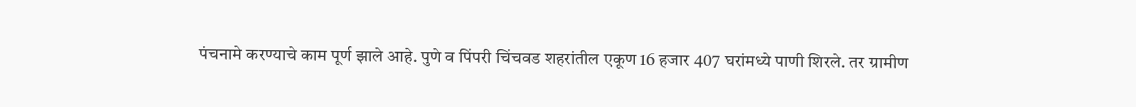पंचनामे करण्याचे काम पूर्ण झाले आहे. पुणे व पिंपरी चिंचवड शहरांतील एकूण 16 हजार 407 घरांमध्ये पाणी शिरले. तर ग्रामीण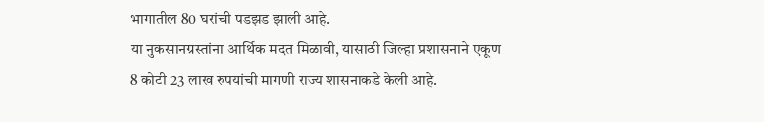भागातील 80 घरांची पडझड झाली आहे.
या नुकसानग्रस्तांना आर्थिक मदत मिळावी, यासाठी जिल्हा प्रशासनाने एकूण 8 कोटी 23 लाख रुपयांची मागणी राज्य शासनाकडे केली आहे.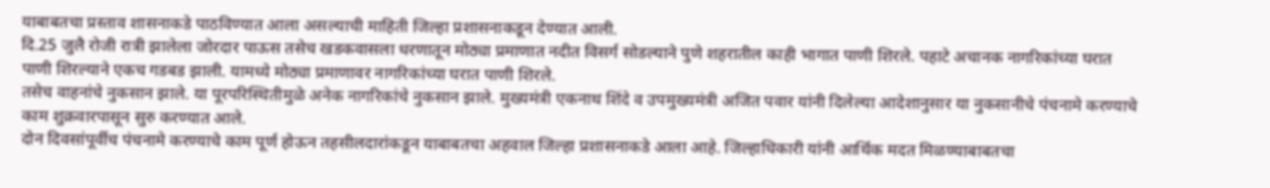याबाबतचा प्रस्ताव शासनाकडे पाठविण्यात आला असल्याची माहिती जिल्हा प्रशासनाकडून देण्यात आली.
दि.25 जुलै रोजी रात्री झालेला जोरदार पाऊस तसेच खडकवासला धरणातून मोठ्या प्रमाणात नदीत विसर्ग सोडल्याने पुणे शहरातील काही भागात पाणी शिरले. पहाटे अचानक नागरिकांच्या घरात पाणी शिरल्याने एकच गडबड झाली. यामध्ये मोठ्या प्रमाणावर नागरिकांच्या घरात पाणी शिरले.
तसेच वाहनांचे नुकसान झाले. या पूरपरिस्थितीमुळे अनेक नागरिकांचे नुकसान झाले. मुख्यमंत्री एकनाथ शिंदे व उपमुख्यमंत्री अजित पवार यांनी दिलेल्या आदेशानुसार या नुकसानीचे पंचनामे करण्याचे काम शुक्रवारपासून सुरु करण्यात आले.
दोन दिवसांपूर्वीच पंचनामे करण्याचे काम पूर्ण होऊन तहसीलदारांकडून याबाबतचा अहवाल जिल्हा प्रशासनाकडे आला आहे. जिल्हाधिकारी यांनी आर्थिक मदत मिळण्याबाबतचा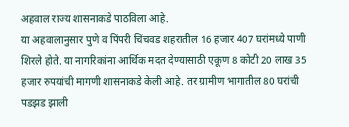अहवाल राज्य शासनाकडे पाठविला आहे.
या अहवालानुसार पुणे व पिंपरी चिंचवड शहरातील 16 हजार 407 घरांमध्ये पाणी शिरले होते. या नागरिकांना आर्थिक मदत देण्यासाठी एकूण 8 कोटी 20 लाख 35 हजार रुपयांची मागणी शासनाकडे केली आहे. तर ग्रामीण भागातील 80 घरांची पडझड झाली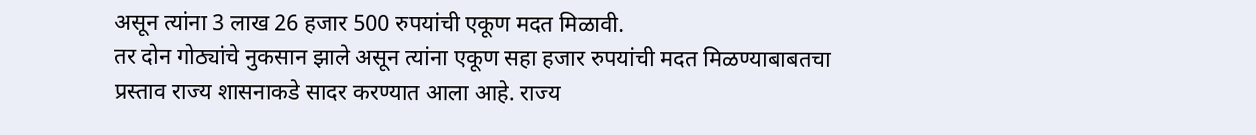असून त्यांना 3 लाख 26 हजार 500 रुपयांची एकूण मदत मिळावी.
तर दोन गोठ्यांचे नुकसान झाले असून त्यांना एकूण सहा हजार रुपयांची मदत मिळण्याबाबतचा प्रस्ताव राज्य शासनाकडे सादर करण्यात आला आहे. राज्य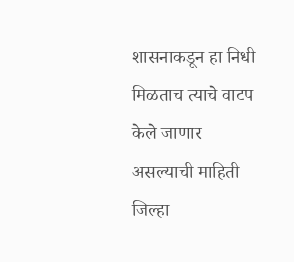शासनाकडून हा निधी मिळताच त्याचे वाटप केले जाणार असल्याची माहिती जिल्हा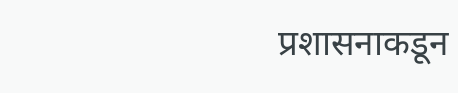प्रशासनाकडून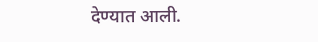देण्यात आली.